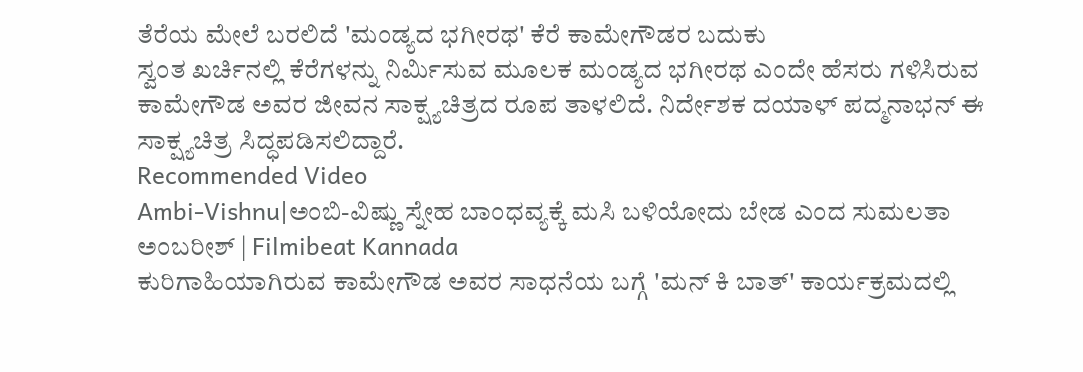ತೆರೆಯ ಮೇಲೆ ಬರಲಿದೆ 'ಮಂಡ್ಯದ ಭಗೀರಥ' ಕೆರೆ ಕಾಮೇಗೌಡರ ಬದುಕು
ಸ್ವಂತ ಖರ್ಚಿನಲ್ಲಿ ಕೆರೆಗಳನ್ನು ನಿರ್ಮಿಸುವ ಮೂಲಕ ಮಂಡ್ಯದ ಭಗೀರಥ ಎಂದೇ ಹೆಸರು ಗಳಿಸಿರುವ ಕಾಮೇಗೌಡ ಅವರ ಜೀವನ ಸಾಕ್ಷ್ಯಚಿತ್ರದ ರೂಪ ತಾಳಲಿದೆ. ನಿರ್ದೇಶಕ ದಯಾಳ್ ಪದ್ಮನಾಭನ್ ಈ ಸಾಕ್ಷ್ಯಚಿತ್ರ ಸಿದ್ಧಪಡಿಸಲಿದ್ದಾರೆ.
Recommended Video
Ambi-Vishnu|ಅಂಬಿ-ವಿಷ್ಣು ಸ್ನೇಹ ಬಾಂಧವ್ಯಕ್ಕೆ ಮಸಿ ಬಳಿಯೋದು ಬೇಡ ಎಂದ ಸುಮಲತಾ ಅಂಬರೀಶ್ | Filmibeat Kannada
ಕುರಿಗಾಹಿಯಾಗಿರುವ ಕಾಮೇಗೌಡ ಅವರ ಸಾಧನೆಯ ಬಗ್ಗೆ 'ಮನ್ ಕಿ ಬಾತ್' ಕಾರ್ಯಕ್ರಮದಲ್ಲಿ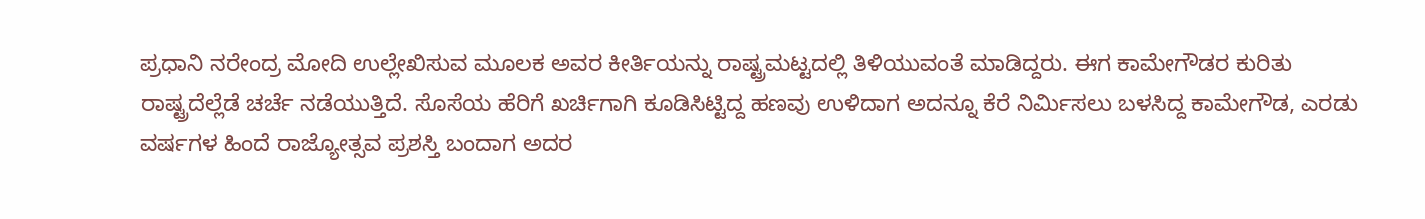ಪ್ರಧಾನಿ ನರೇಂದ್ರ ಮೋದಿ ಉಲ್ಲೇಖಿಸುವ ಮೂಲಕ ಅವರ ಕೀರ್ತಿಯನ್ನು ರಾಷ್ಟ್ರಮಟ್ಟದಲ್ಲಿ ತಿಳಿಯುವಂತೆ ಮಾಡಿದ್ದರು. ಈಗ ಕಾಮೇಗೌಡರ ಕುರಿತು ರಾಷ್ಟ್ರದೆಲ್ಲೆಡೆ ಚರ್ಚೆ ನಡೆಯುತ್ತಿದೆ. ಸೊಸೆಯ ಹೆರಿಗೆ ಖರ್ಚಿಗಾಗಿ ಕೂಡಿಸಿಟ್ಟಿದ್ದ ಹಣವು ಉಳಿದಾಗ ಅದನ್ನೂ ಕೆರೆ ನಿರ್ಮಿಸಲು ಬಳಸಿದ್ದ ಕಾಮೇಗೌಡ, ಎರಡು ವರ್ಷಗಳ ಹಿಂದೆ ರಾಜ್ಯೋತ್ಸವ ಪ್ರಶಸ್ತಿ ಬಂದಾಗ ಅದರ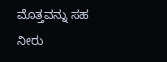ಮೊತ್ತವನ್ನು ಸಹ ನೀರು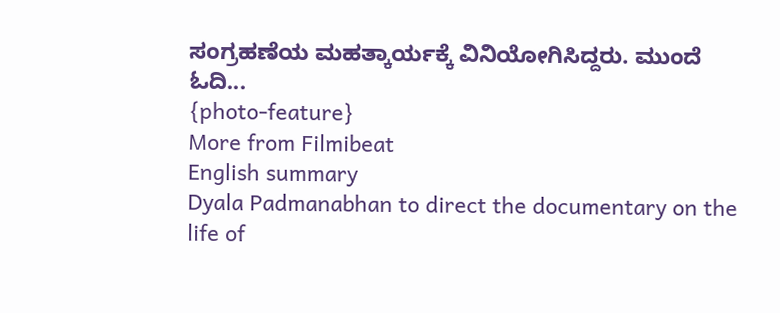ಸಂಗ್ರಹಣೆಯ ಮಹತ್ಕಾರ್ಯಕ್ಕೆ ವಿನಿಯೋಗಿಸಿದ್ದರು. ಮುಂದೆ ಓದಿ...
{photo-feature}
More from Filmibeat
English summary
Dyala Padmanabhan to direct the documentary on the life of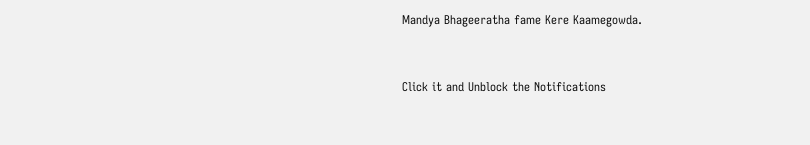Mandya Bhageeratha fame Kere Kaamegowda.


Click it and Unblock the Notifications